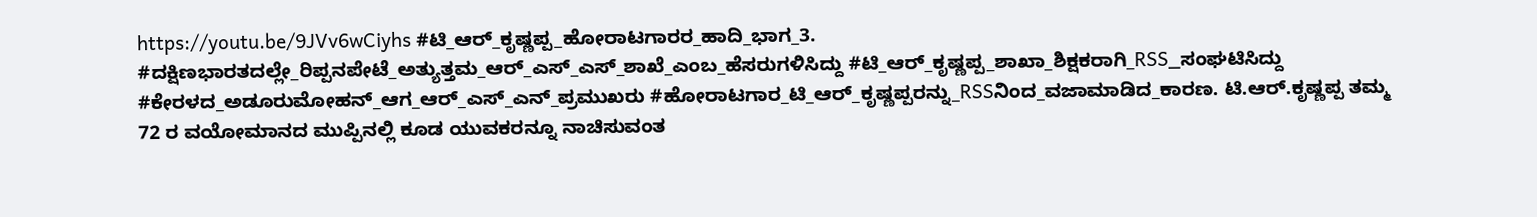https://youtu.be/9JVv6wCiyhs #ಟಿ_ಆರ್_ಕೃಷ್ಣಪ್ಪ_ಹೋರಾಟಗಾರರ_ಹಾದಿ_ಭಾಗ_3. #ದಕ್ಷಿಣಭಾರತದಲ್ಲೇ_ರಿಪ್ಪನಪೇಟೆ_ಅತ್ಯುತ್ತಮ_ಆರ್_ಎಸ್_ಎಸ್_ಶಾಖೆ_ಎಂಬ_ಹೆಸರುಗಳಿಸಿದ್ದು #ಟಿ_ಆರ್_ಕೃಷ್ಣಪ್ಪ_ಶಾಖಾ_ಶಿಕ್ಷಕರಾಗಿ_RSS_ಸಂಘಟಿಸಿದ್ದು #ಕೇರಳದ_ಅಡೂರುಮೋಹನ್_ಆಗ_ಆರ್_ಎಸ್_ಎನ್_ಪ್ರಮುಖರು #ಹೋರಾಟಗಾರ_ಟಿ_ಆರ್_ಕೃಷ್ಣಪ್ಪರನ್ನು_RSSನಿಂದ_ವಜಾಮಾಡಿದ_ಕಾರಣ. ಟಿ.ಆರ್.ಕೃಷ್ಣಪ್ಪ ತಮ್ಮ 72 ರ ವಯೋಮಾನದ ಮುಪ್ಪಿನಲ್ಲಿ ಕೂಡ ಯುವಕರನ್ನೂ ನಾಚಿಸುವಂತ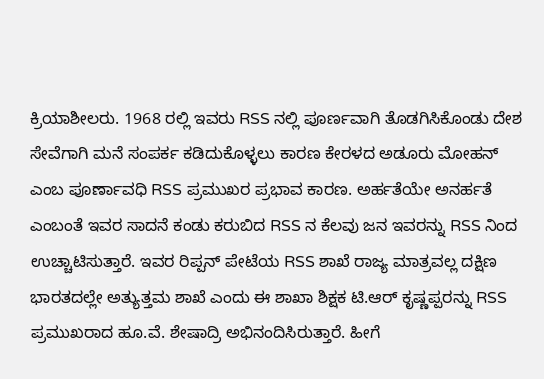ಕ್ರಿಯಾಶೀಲರು. 1968 ರಲ್ಲಿ ಇವರು RSS ನಲ್ಲಿ ಪೂರ್ಣವಾಗಿ ತೊಡಗಿಸಿಕೊಂಡು ದೇಶ ಸೇವೆಗಾಗಿ ಮನೆ ಸಂಪರ್ಕ ಕಡಿದುಕೊಳ್ಳಲು ಕಾರಣ ಕೇರಳದ ಅಡೂರು ಮೋಹನ್ ಎಂಬ ಪೂರ್ಣಾವಧಿ RSS ಪ್ರಮುಖರ ಪ್ರಭಾವ ಕಾರಣ. ಅರ್ಹತೆಯೇ ಅನರ್ಹತೆ ಎಂಬಂತೆ ಇವರ ಸಾದನೆ ಕಂಡು ಕರುಬಿದ RSS ನ ಕೆಲವು ಜನ ಇವರನ್ನು RSS ನಿಂದ ಉಚ್ಚಾಟಿಸುತ್ತಾರೆ. ಇವರ ರಿಪ್ಪನ್ ಪೇಟೆಯ RSS ಶಾಖೆ ರಾಜ್ಯ ಮಾತ್ರವಲ್ಲ ದಕ್ಷಿಣ ಭಾರತದಲ್ಲೇ ಅತ್ಯುತ್ತಮ ಶಾಖೆ ಎಂದು ಈ ಶಾಖಾ ಶಿಕ್ಷಕ ಟಿ.ಆರ್ ಕೃಷ್ಣಪ್ಪರನ್ನು RSS ಪ್ರಮುಖರಾದ ಹೂ.ವೆ. ಶೇಷಾದ್ರಿ ಅಭಿನಂದಿಸಿರುತ್ತಾರೆ. ಹೀಗೆ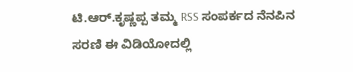ಟಿ.ಆರ್.ಕೃಷ್ಣಪ್ಪ ತಮ್ಮ RSS ಸಂಪರ್ಕದ ನೆನಪಿನ ಸರಣಿ ಈ ವಿಡಿಯೋದಲ್ಲಿ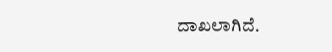ದಾಖಲಾಗಿದೆ.